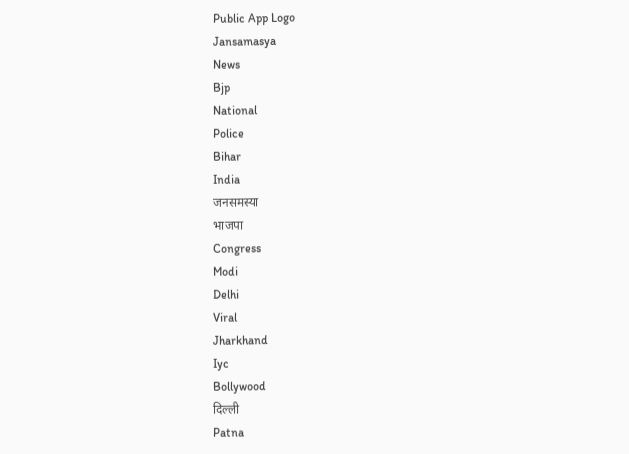Public App Logo
Jansamasya
News
Bjp
National
Police
Bihar
India
जनसमस्या
भाजपा
Congress
Modi
Delhi
Viral
Jharkhand
Iyc
Bollywood
दिल्ली
Patna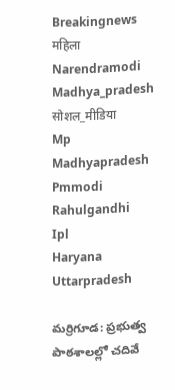Breakingnews
महिला
Narendramodi
Madhya_pradesh
सोशल_मीडिया
Mp
Madhyapradesh
Pmmodi
Rahulgandhi
Ipl
Haryana
Uttarpradesh

మర్రిగూడ: ప్రభుత్వ పాఠశాలల్లో చదివే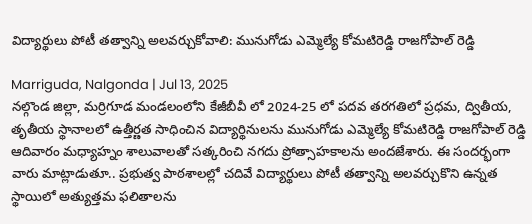విద్యార్థులు పోటీ తత్వాన్ని అలవర్చుకోవాలి: మునుగోడు ఎమ్మెల్యే కోమటిరెడ్డి రాజగోపాల్ రెడ్డి

Marriguda, Nalgonda | Jul 13, 2025
నల్గొండ జిల్లా, మర్రిగూడ మండలంలోని కేజీబీవీ లో 2024-25 లో పదవ తరగతిలో ప్రధమ, ద్వితీయ, తృతీయ స్థానాలలో ఉత్తీర్ణత సాధించిన విద్యార్థినులను మునుగోడు ఎమ్మెల్యే కోమటిరెడ్డి రాజగోపాల్ రెడ్డి ఆదివారం మధ్యాహ్నం శాలువాలతో సత్కరించి నగదు ప్రోత్సాహకాలను అందజేశారు. ఈ సందర్భంగా వారు మాట్లాడుతూ.. ప్రభుత్వ పాఠశాలల్లో చదివే విద్యార్థులు పోటీ తత్వాన్ని అలవర్చుకొని ఉన్నత స్థాయిలో అత్యుత్తమ ఫలితాలను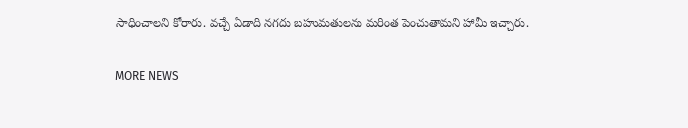సాధించాలని కోరారు. వచ్చే ఏడాది నగదు బహుమతులను మరింత పెంచుతామని హామీ ఇచ్చారు.

MORE NEWS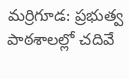మర్రిగూడ: ప్రభుత్వ పాఠశాలల్లో చదివే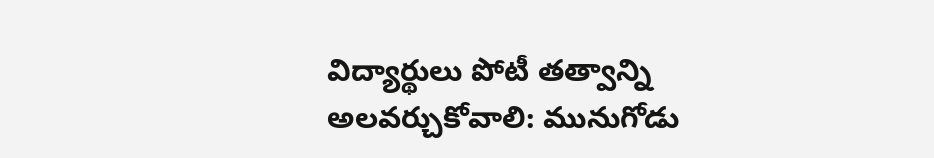విద్యార్థులు పోటీ తత్వాన్ని అలవర్చుకోవాలి: మునుగోడు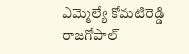ఎమ్మెల్యే కోమటిరెడ్డి రాజగోపాల్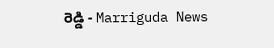రెడ్డి - Marriguda News